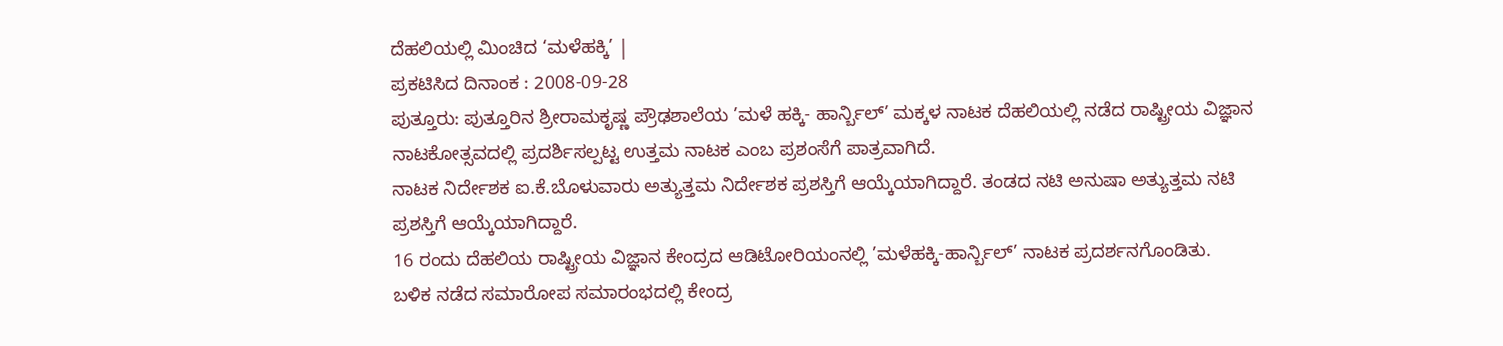ದೆಹಲಿಯಲ್ಲಿ ಮಿಂಚಿದ ‘ಮಳೆಹಕ್ಕಿ’ |
ಪ್ರಕಟಿಸಿದ ದಿನಾಂಕ : 2008-09-28
ಪುತ್ತೂರು: ಪುತ್ತೂರಿನ ಶ್ರೀರಾಮಕೃಷ್ಣ ಪ್ರೌಢಶಾಲೆಯ ’ಮಳೆ ಹಕ್ಕಿ- ಹಾರ್ನ್ಬಿಲ್’ ಮಕ್ಕಳ ನಾಟಕ ದೆಹಲಿಯಲ್ಲಿ ನಡೆದ ರಾಷ್ಟ್ರೀಯ ವಿಜ್ಞಾನ ನಾಟಕೋತ್ಸವದಲ್ಲಿ ಪ್ರದರ್ಶಿಸಲ್ಪಟ್ಟ ಉತ್ತಮ ನಾಟಕ ಎಂಬ ಪ್ರಶಂಸೆಗೆ ಪಾತ್ರವಾಗಿದೆ.
ನಾಟಕ ನಿರ್ದೇಶಕ ಐ.ಕೆ.ಬೊಳುವಾರು ಅತ್ಯುತ್ತಮ ನಿರ್ದೇಶಕ ಪ್ರಶಸ್ತಿಗೆ ಆಯ್ಕೆಯಾಗಿದ್ದಾರೆ. ತಂಡದ ನಟಿ ಅನುಷಾ ಅತ್ಯುತ್ತಮ ನಟಿ ಪ್ರಶಸ್ತಿಗೆ ಆಯ್ಕೆಯಾಗಿದ್ದಾರೆ.
16 ರಂದು ದೆಹಲಿಯ ರಾಷ್ಟ್ರೀಯ ವಿಜ್ಞಾನ ಕೇಂದ್ರದ ಆಡಿಟೋರಿಯಂನಲ್ಲಿ ’ಮಳೆಹಕ್ಕಿ-ಹಾರ್ನ್ಬಿಲ್’ ನಾಟಕ ಪ್ರದರ್ಶನಗೊಂಡಿತು.
ಬಳಿಕ ನಡೆದ ಸಮಾರೋಪ ಸಮಾರಂಭದಲ್ಲಿ ಕೇಂದ್ರ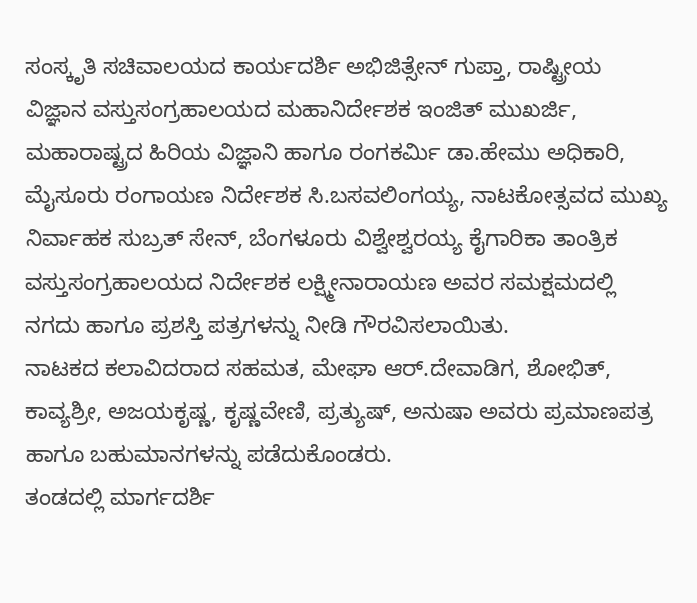ಸಂಸ್ಕೃತಿ ಸಚಿವಾಲಯದ ಕಾರ್ಯದರ್ಶಿ ಅಭಿಜಿತ್ಸೇನ್ ಗುಪ್ತಾ, ರಾಷ್ಟ್ರೀಯ ವಿಜ್ಞಾನ ವಸ್ತುಸಂಗ್ರಹಾಲಯದ ಮಹಾನಿರ್ದೇಶಕ ಇಂಜಿತ್ ಮುಖರ್ಜಿ, ಮಹಾರಾಷ್ಟ್ರದ ಹಿರಿಯ ವಿಜ್ಞಾನಿ ಹಾಗೂ ರಂಗಕರ್ಮಿ ಡಾ.ಹೇಮು ಅಧಿಕಾರಿ, ಮೈಸೂರು ರಂಗಾಯಣ ನಿರ್ದೇಶಕ ಸಿ.ಬಸವಲಿಂಗಯ್ಯ, ನಾಟಕೋತ್ಸವದ ಮುಖ್ಯ ನಿರ್ವಾಹಕ ಸುಬ್ರತ್ ಸೇನ್, ಬೆಂಗಳೂರು ವಿಶ್ವೇಶ್ವರಯ್ಯ ಕೈಗಾರಿಕಾ ತಾಂತ್ರಿಕ ವಸ್ತುಸಂಗ್ರಹಾಲಯದ ನಿರ್ದೇಶಕ ಲಕ್ಷ್ಮೀನಾರಾಯಣ ಅವರ ಸಮಕ್ಷಮದಲ್ಲಿ ನಗದು ಹಾಗೂ ಪ್ರಶಸ್ತಿ ಪತ್ರಗಳನ್ನು ನೀಡಿ ಗೌರವಿಸಲಾಯಿತು.
ನಾಟಕದ ಕಲಾವಿದರಾದ ಸಹಮತ, ಮೇಘಾ ಆರ್.ದೇವಾಡಿಗ, ಶೋಭಿತ್, ಕಾವ್ಯಶ್ರೀ, ಅಜಯಕೃಷ್ಣ, ಕೃಷ್ಣವೇಣಿ, ಪ್ರತ್ಯುಷ್, ಅನುಷಾ ಅವರು ಪ್ರಮಾಣಪತ್ರ ಹಾಗೂ ಬಹುಮಾನಗಳನ್ನು ಪಡೆದುಕೊಂಡರು.
ತಂಡದಲ್ಲಿ ಮಾರ್ಗದರ್ಶಿ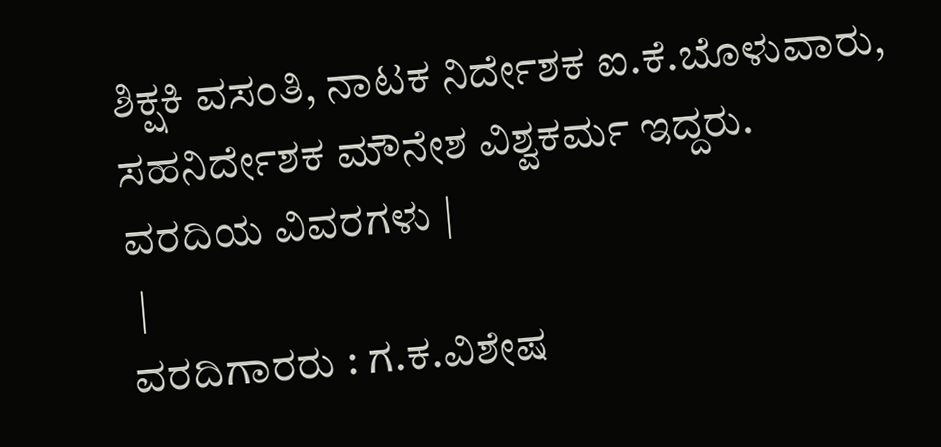ಶಿಕ್ಷಕಿ ವಸಂತಿ, ನಾಟಕ ನಿರ್ದೇಶಕ ಐ.ಕೆ.ಬೊಳುವಾರು, ಸಹನಿರ್ದೇಶಕ ಮೌನೇಶ ವಿಶ್ವಕರ್ಮ ಇದ್ದರು.
ವರದಿಯ ವಿವರಗಳು |
 |
ವರದಿಗಾರರು : ಗ.ಕ.ವಿಶೇಷ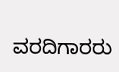ವರದಿಗಾರರು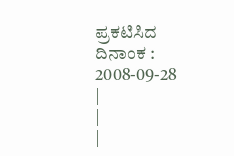ಪ್ರಕಟಿಸಿದ ದಿನಾಂಕ : 2008-09-28
|
|
|